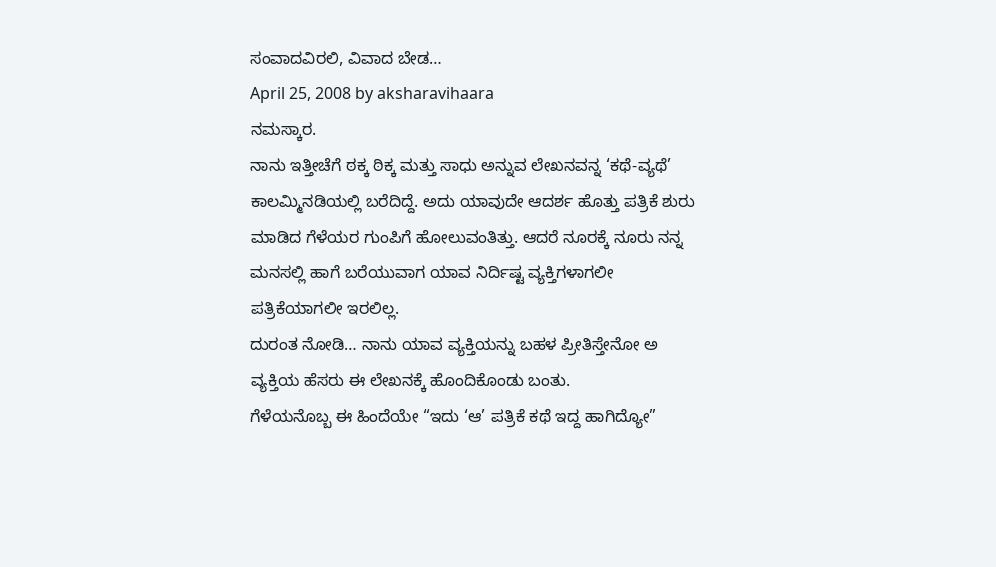ಸಂವಾದವಿರಲಿ, ವಿವಾದ ಬೇಡ…
April 25, 2008 by aksharavihaara
ನಮಸ್ಕಾರ.
ನಾನು ಇತ್ತೀಚೆಗೆ ಠಕ್ಕ ಠಿಕ್ಕ ಮತ್ತು ಸಾಧು ಅನ್ನುವ ಲೇಖನವನ್ನ ‘ಕಥೆ-ವ್ಯಥೆ’ ಕಾಲಮ್ಮಿನಡಿಯಲ್ಲಿ ಬರೆದಿದ್ದೆ. ಅದು ಯಾವುದೇ ಆದರ್ಶ ಹೊತ್ತು ಪತ್ರಿಕೆ ಶುರು ಮಾಡಿದ ಗೆಳೆಯರ ಗುಂಪಿಗೆ ಹೋಲುವಂತಿತ್ತು. ಆದರೆ ನೂರಕ್ಕೆ ನೂರು ನನ್ನ ಮನಸಲ್ಲಿ ಹಾಗೆ ಬರೆಯುವಾಗ ಯಾವ ನಿರ್ದಿಷ್ಟ ವ್ಯಕ್ತಿಗಳಾಗಲೀ ಪತ್ರಿಕೆಯಾಗಲೀ ಇರಲಿಲ್ಲ.
ದುರಂತ ನೋಡಿ… ನಾನು ಯಾವ ವ್ಯಕ್ತಿಯನ್ನು ಬಹಳ ಪ್ರೀತಿಸ್ತೇನೋ ಅ ವ್ಯಕ್ತಿಯ ಹೆಸರು ಈ ಲೇಖನಕ್ಕೆ ಹೊಂದಿಕೊಂಡು ಬಂತು.
ಗೆಳೆಯನೊಬ್ಬ ಈ ಹಿಂದೆಯೇ “ಇದು ‘ಆ’ ಪತ್ರಿಕೆ ಕಥೆ ಇದ್ದ ಹಾಗಿದ್ಯೋ”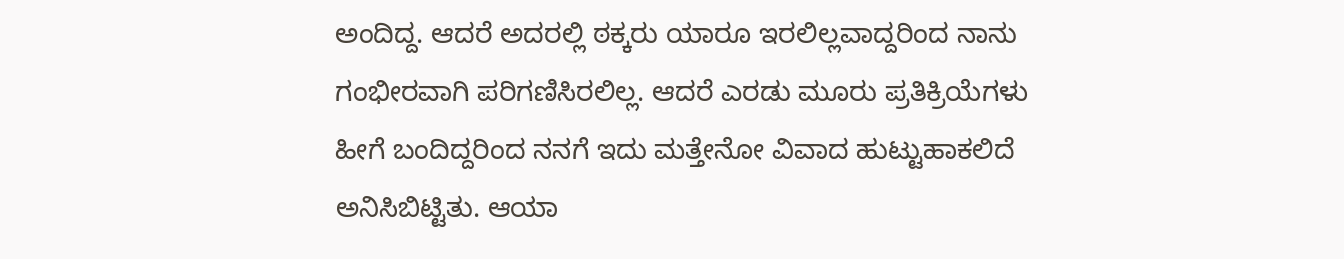ಅಂದಿದ್ದ. ಆದರೆ ಅದರಲ್ಲಿ ಠಕ್ಕರು ಯಾರೂ ಇರಲಿಲ್ಲವಾದ್ದರಿಂದ ನಾನು ಗಂಭೀರವಾಗಿ ಪರಿಗಣಿಸಿರಲಿಲ್ಲ. ಆದರೆ ಎರಡು ಮೂರು ಪ್ರತಿಕ್ರಿಯೆಗಳು ಹೀಗೆ ಬಂದಿದ್ದರಿಂದ ನನಗೆ ಇದು ಮತ್ತೇನೋ ವಿವಾದ ಹುಟ್ಟುಹಾಕಲಿದೆ ಅನಿಸಿಬಿಟ್ಟಿತು. ಆಯಾ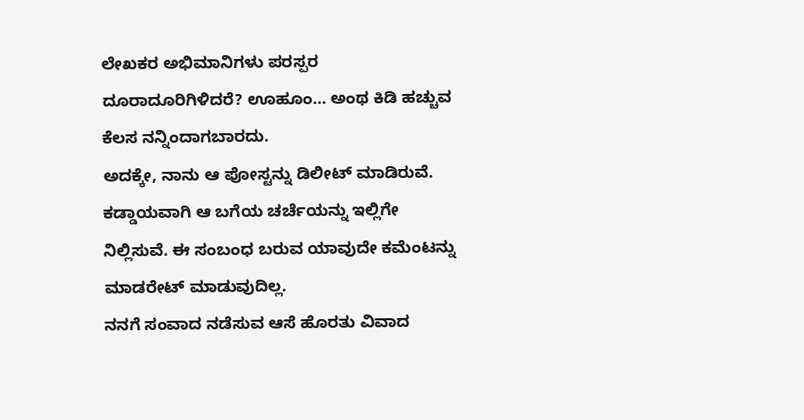ಲೇಖಕರ ಅಭಿಮಾನಿಗಳು ಪರಸ್ಪರ ದೂರಾದೂರಿಗಿಳಿದರೆ? ಊಹೂಂ… ಅಂಥ ಕಿಡಿ ಹಚ್ಚುವ ಕೆಲಸ ನನ್ನಿಂದಾಗಬಾರದು.
ಅದಕ್ಕೇ, ನಾನು ಆ ಪೋಸ್ಟನ್ನು ಡಿಲೀಟ್ ಮಾಡಿರುವೆ. ಕಡ್ಡಾಯವಾಗಿ ಆ ಬಗೆಯ ಚರ್ಚೆಯನ್ನು ಇಲ್ಲಿಗೇ ನಿಲ್ಲಿಸುವೆ. ಈ ಸಂಬಂಧ ಬರುವ ಯಾವುದೇ ಕಮೆಂಟನ್ನು ಮಾಡರೇಟ್ ಮಾಡುವುದಿಲ್ಲ.
ನನಗೆ ಸಂವಾದ ನಡೆಸುವ ಆಸೆ ಹೊರತು ವಿವಾದ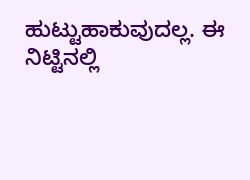ಹುಟ್ಟುಹಾಕುವುದಲ್ಲ. ಈ ನಿಟ್ಟಿನಲ್ಲಿ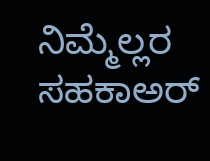ನಿಮ್ಮೆಲ್ಲರ ಸಹಕಾಅರ್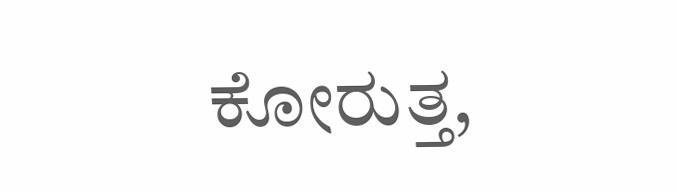ಕೋರುತ್ತ,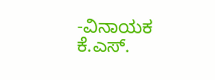-ವಿನಾಯಕ ಕೆ.ಎಸ್.